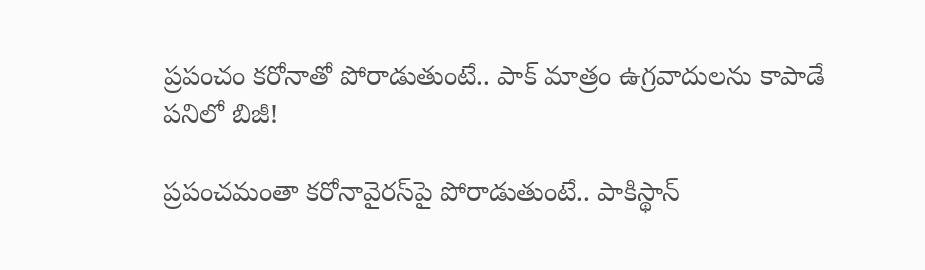ప్రపంచం కరోనాతో పోరాడుతుంటే.. పాక్ మాత్రం ఉగ్రవాదులను కాపాడే పనిలో బిజీ!

ప్రపంచమంతా కరోనావైరస్‌పై పోరాడుతుంటే.. పాకిస్థాన్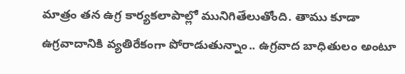మాత్రం తన ఉగ్ర కార్యకలాపాల్లో మునిగితేలుతోంది. తాము కూడా ఉగ్రవాదానికి వ్యతిరేకంగా పోరాడుతున్నాం.. ఉగ్రవాద బాధితులం అంటూ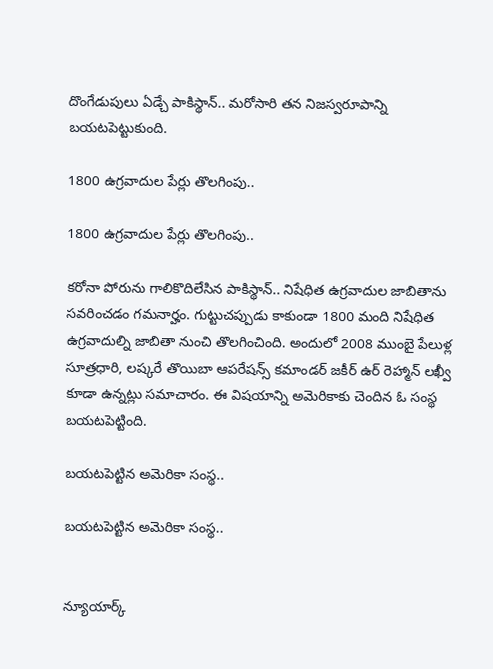దొంగేడుపులు ఏడ్చే పాకిస్థాన్.. మరోసారి తన నిజస్వరూపాన్ని బయటపెట్టుకుంది.

1800 ఉగ్రవాదుల పేర్లు తొలగింపు..

1800 ఉగ్రవాదుల పేర్లు తొలగింపు..

కరోనా పోరును గాలికొదిలేసిన పాకిస్థాన్.. నిషేధిత ఉగ్రవాదుల జాబితాను సవరించడం గమనార్హం. గుట్టుచప్పుడు కాకుండా 1800 మంది నిషేధిత ఉగ్రవాదుల్ని జాబితా నుంచి తొలగించింది. అందులో 2008 ముంబై పేలుళ్ల సూత్రధారి, లష్కరే తొయిబా ఆపరేషన్స్ కమాండర్ జకీర్ ఉర్ రెహ్మాన్ లఖ్వీ కూడా ఉన్నట్లు సమాచారం. ఈ విషయాన్ని అమెరికాకు చెందిన ఓ సంస్థ బయటపెట్టింది.

బయటపెట్టిన అమెరికా సంస్థ..

బయటపెట్టిన అమెరికా సంస్థ..


న్యూయార్క్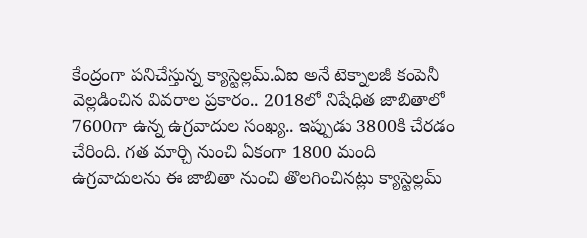కేంద్రంగా పనిచేస్తున్న క్యాస్టెల్లమ్.ఏఐ అనే టెక్నాలజీ కంపెనీ వెల్లడించిన వివరాల ప్రకారం.. 2018లో నిషేధిత జాబితాలో 7600గా ఉన్న ఉగ్రవాదుల సంఖ్య.. ఇప్పుడు 3800కి చేరడం చేరింది. గత మార్చి నుంచి ఏకంగా 1800 మంది ఉగ్రవాదులను ఈ జాబితా నుంచి తొలగించినట్లు క్యాస్టెల్లమ్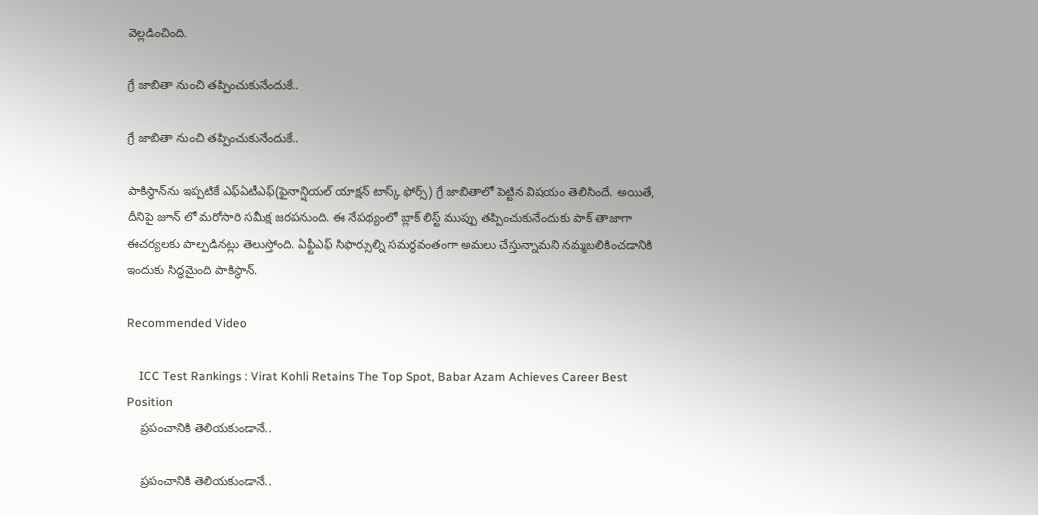వెల్లడించింది.

గ్రే జాబితా నుంచి తప్పించుకునేందుకే..

గ్రే జాబితా నుంచి తప్పించుకునేందుకే..

పాకిస్థాన్‌ను ఇప్పటికే ఎఫ్ఏటీఎఫ్(ఫైనాన్షియల్ యాక్షన్ టాస్క్ ఫోర్స్) గ్రే జాబితాలో పెట్టిన విషయం తెలిసిందే. అయితే, దీనిపై జూన్ లో మరోసారి సమీక్ష జరపనుంది. ఈ నేపథ్యంలో బ్లాక్ లిస్ట్ ముప్పు తప్పించుకునేందుకు పాక్ తాజాగా ఈచర్యలకు పాల్పడినట్లు తెలుస్తోంది. ఏఫ్టీఎఫ్ సిఫార్సుల్ని సమర్థవంతంగా అమలు చేస్తున్నామని నమ్మబలికించడానికి ఇందుకు సిద్ధమైంది పాకిస్థాన్.

Recommended Video

    ICC Test Rankings : Virat Kohli Retains The Top Spot, Babar Azam Achieves Career Best Position
    ప్రపంచానికి తెలియకుండానే..

    ప్రపంచానికి తెలియకుండానే..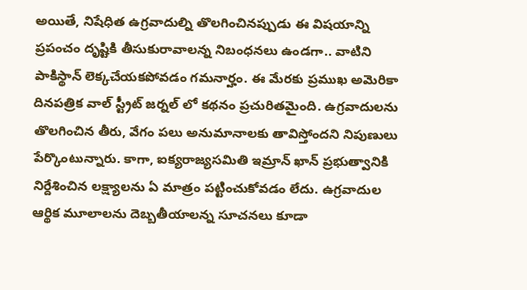అయితే, నిషేధిత ఉగ్రవాదుల్ని తొలగించినప్పుడు ఈ విషయాన్ని ప్రపంచం దృష్టికి తీసుకురావాలన్న నిబంధనలు ఉండగా.. వాటిని పాకిస్థాన్ లెక్కచేయకపోవడం గమనార్హం. ఈ మేరకు ప్రముఖ అమెరికా దినపత్రిక వాల్ స్ట్రీట్ జర్నల్ లో కథనం ప్రచురితమైంది. ఉగ్రవాదులను తొలగించిన తీరు, వేగం పలు అనుమానాలకు తావిస్తోందని నిపుణులు పేర్కొంటున్నారు. కాగా, ఐక్యరాజ్యసమితి ఇమ్రాన్ ఖాన్ ప్రభుత్వానికి నిర్దేశించిన లక్ష్యాలను ఏ మాత్రం పట్టించుకోవడం లేదు. ఉగ్రవాదుల ఆర్థిక మూలాలను దెబ్బతీయాలన్న సూచనలు కూడా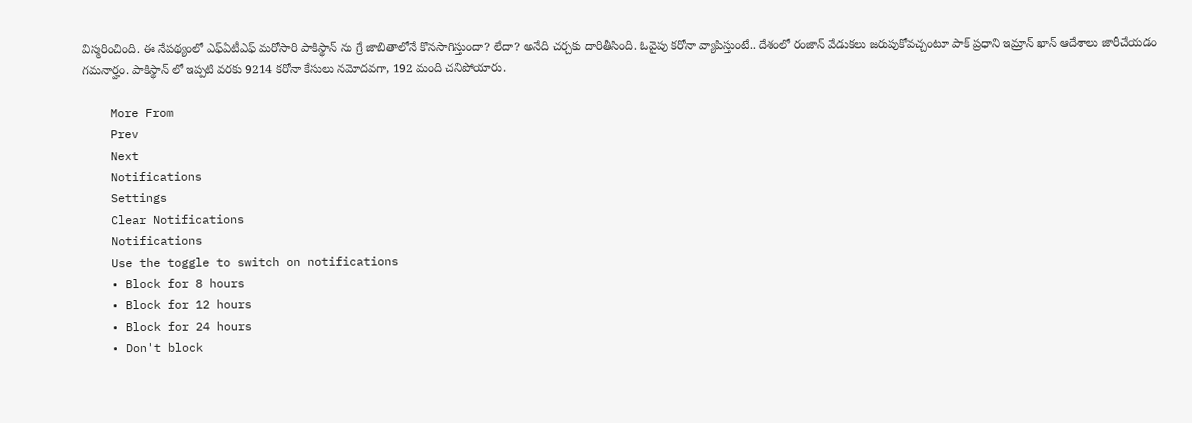విస్మరించింది. ఈ నేపథ్యంలో ఎఫ్ఏటీఎఫ్ మరోసారి పాకిస్థాన్ ను గ్రే జాబితాలోనే కొనసాగిస్తుందా? లేదా? అనేది చర్చకు దారితీసింది. ఓవైపు కరోనా వ్యాపిస్తుంటే.. దేశంలో రంజాన్ వేడుకలు జరుపుకోవచ్చంటూ పాక్ ప్రధాని ఇమ్రాన్ ఖాన్ ఆదేశాలు జారీచేయడం గమనార్హం. పాకిస్థాన్ లో ఇప్పటి వరకు 9214 కరోనా కేసులు నమోదవగా, 192 మంది చనిపోయారు.

    More From
    Prev
    Next
    Notifications
    Settings
    Clear Notifications
    Notifications
    Use the toggle to switch on notifications
    • Block for 8 hours
    • Block for 12 hours
    • Block for 24 hours
    • Don't block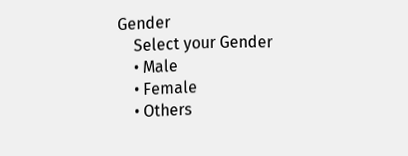Gender
    Select your Gender
    • Male
    • Female
    • Others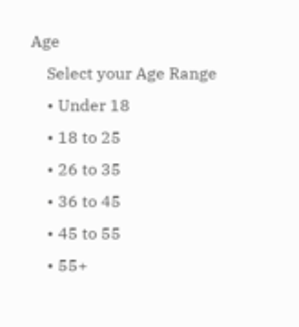Age
    Select your Age Range
    • Under 18
    • 18 to 25
    • 26 to 35
    • 36 to 45
    • 45 to 55
    • 55+